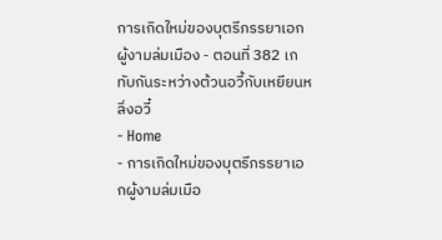การเกิดใหม่ของบุตรีภรรยาเอกผู้งามล่มเมือง - ตอนที่ 382 เกทับกันระหว่างต้วนอวี้กับเหยียนหลิ่งอวี๋
- Home
- การเกิดใหม่ของบุตรีภรรยาเอกผู้งามล่มเมือ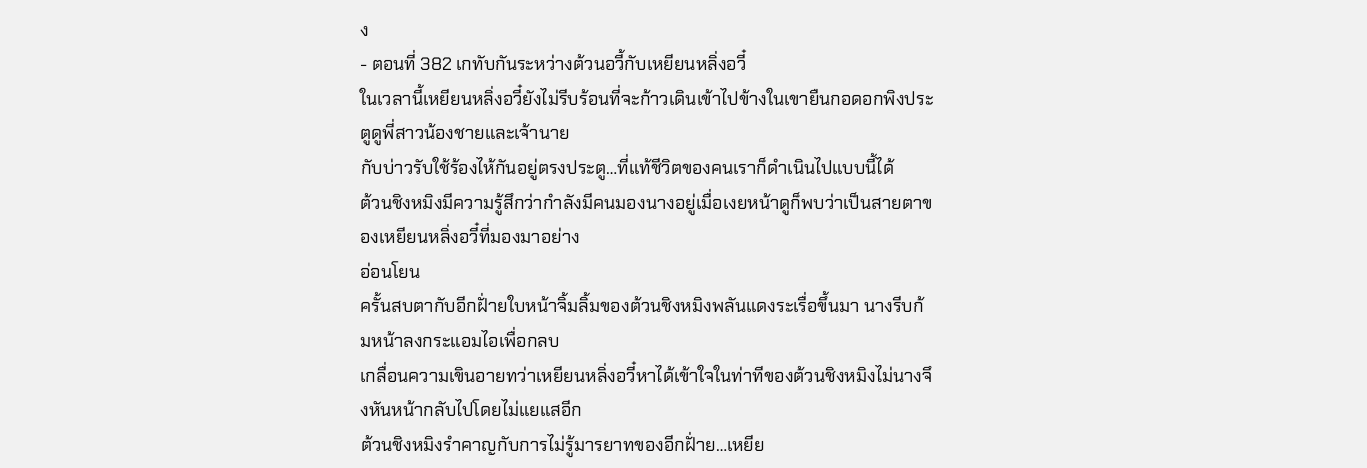ง
- ตอนที่ 382 เกทับกันระหว่างต้วนอวี้กับเหยียนหลิ่งอวี๋
ในเวลานี้เหยียนหลิ่งอวี๋ยังไม่รีบร้อนที่จะก้าวเดินเข้าไปข้างในเขายืนกอดอกพิงประตูดูพี่สาวน้องชายและเจ้านาย
กับบ่าวรับใช้ร้องไห้กันอยู่ตรงประตู…ที่แท้ชีวิตของคนเราก็ดำเนินไปแบบนี้ได้
ต้วนชิงหมิงมีความรู้สึกว่ากำลังมีคนมองนางอยู่เมื่อเงยหน้าดูก็พบว่าเป็นสายตาของเหยียนหลิ่งอวี๋ที่มองมาอย่าง
อ่อนโยน
ครั้นสบตากับอีกฝั่ายใบหน้าจิ้มลิ้มของต้วนชิงหมิงพลันแดงระเรื่อขึ้นมา นางรีบก้มหน้าลงกระแอมไอเพื่อกลบ
เกลื่อนความเขินอายทว่าเหยียนหลิ่งอวี๋หาได้เข้าใจในท่าทีของต้วนชิงหมิงไม่นางจึงหันหน้ากลับไปโดยไม่แยแสอีก
ต้วนชิงหมิงรำคาญกับการไม่รู้มารยาทของอีกฝั่าย…เหยีย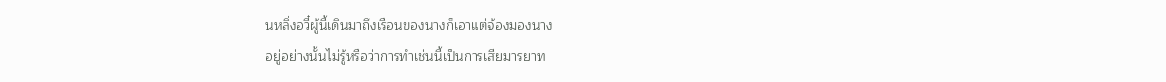นหลิ่งอวี๋ผู้นี้เดินมาถึงเรือนของนางก็เอาแต่จ้องมองนาง
อยู่อย่างนั้นไม่รู้หรือว่าการทำเช่นนี้เป็นการเสียมารยาท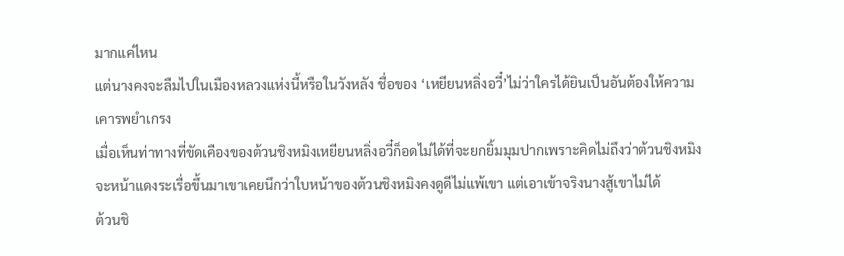มากแค่ไหน
แต่นางคงจะลืมไปในเมืองหลวงแห่งนี้หรือในวังหลัง ชื่อของ ‘เหยียนหลิ่งอวี๋’ไม่ว่าใครได้ยินเป็นอันต้องให้ความ
เคารพยำเกรง
เมื่อเห็นท่าทางที่ขัดเคืองของต้วนชิงหมิงเหยียนหลิ่งอวี๋ก็อดไม่ได้ที่จะยกยิ้มมุมปากเพราะคิดไม่ถึงว่าต้วนชิงหมิง
จะหน้าแดงระเรื่อขึ้นมาเขาเคยนึกว่าใบหน้าของต้วนชิงหมิงคงดูดีไม่แพ้เขา แต่เอาเข้าจริงนางสู้เขาไม่ได้
ต้วนชิ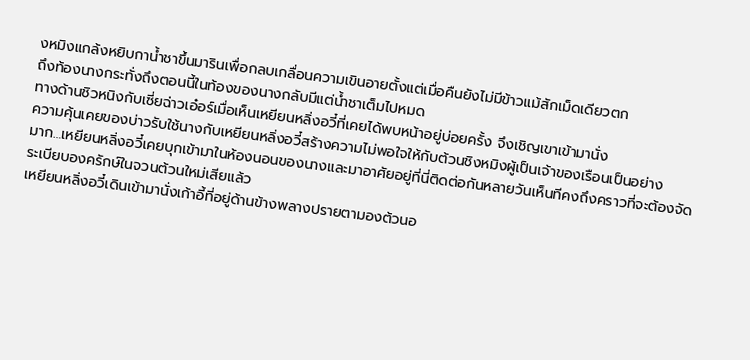งหมิงแกล้งหยิบกานํ้าชาขึ้นมารินเพื่อกลบเกลื่อนความเขินอายตั้งแต่เมื่อคืนยังไม่มีข้าวแม้สักเม็ดเดียวตก
ถึงท้องนางกระทั่งถึงตอนนี้ในท้องของนางกลับมีแต่นํ้าชาเต็มไปหมด
ทางด้านชิวหนิงกับเซี่ยฉ่าวเอ๋อร์เมื่อเห็นเหยียนหลิ่งอวี๋ที่เคยได้พบหน้าอยู่บ่อยครั้ง จึงเชิญเขาเข้ามานั่ง
ความคุ้นเคยของบ่าวรับใช้นางกับเหยียนหลิ่งอวี๋สร้างความไม่พอใจให้กับต้วนชิงหมิงผู้เป็นเจ้าของเรือนเป็นอย่าง
มาก…เหยียนหลิ่งอวี๋เคยบุกเข้ามาในห้องนอนของนางและมาอาศัยอยู่ที่นี่ติดต่อกันหลายวันเห็นทีคงถึงคราวที่จะต้องจัด
ระเบียบองครักษ์ในจวนต้วนใหม่เสียแล้ว
เหยียนหลิ่งอวี๋เดินเข้ามานั่งเก้าอี้ที่อยู่ด้านข้างพลางปรายตามองต้วนอ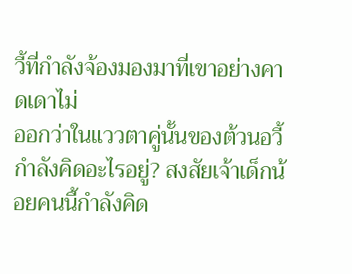วี้ที่กำลังจ้องมองมาที่เขาอย่างคาดเดาไม่
ออกว่าในแววตาคู่นั้นของต้วนอวี้กำลังคิดอะไรอยู่? สงสัยเจ้าเด็กน้อยคนนี้กำลังคิด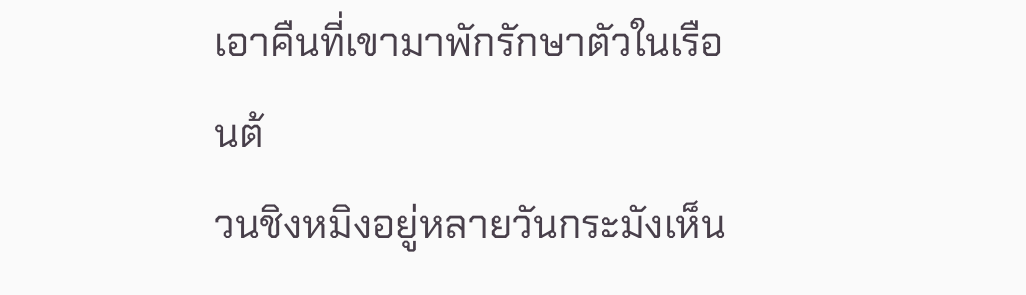เอาคืนที่เขามาพักรักษาตัวในเรือนต้
วนชิงหมิงอยู่หลายวันกระมังเห็น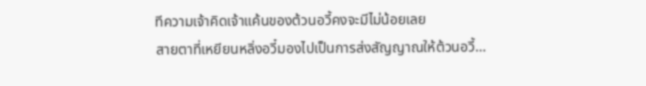ทีความเจ้าคิดเจ้าแค้นของต้วนอวี้คงจะมีไม่น้อยเลย
สายตาที่เหยียนหลิ่งอวี๋มองไปเป็นการส่งสัญญาณให้ต้วนอวี้…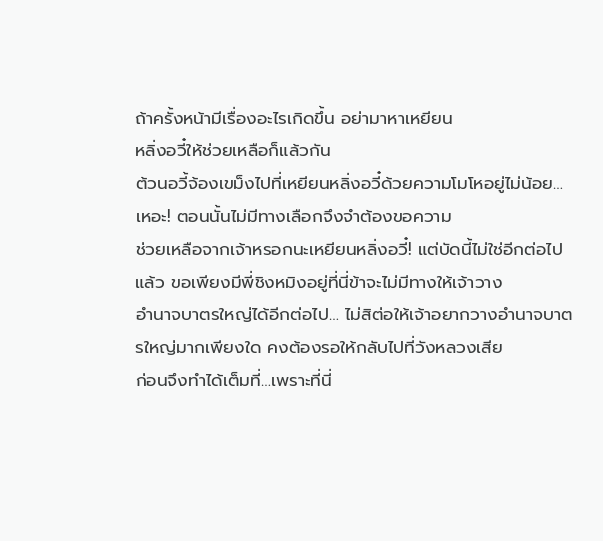ถ้าครั้งหน้ามีเรื่องอะไรเกิดขึ้น อย่ามาหาเหยียน
หลิ่งอวี๋ให้ช่วยเหลือก็แล้วกัน
ต้วนอวี้จ้องเขม็งไปที่เหยียนหลิ่งอวี๋ด้วยความโมโหอยู่ไม่น้อย…เหอะ! ตอนนั้นไม่มีทางเลือกจึงจำต้องขอความ
ช่วยเหลือจากเจ้าหรอกนะเหยียนหลิ่งอวี๋! แต่บัดนี้ไม่ใช่อีกต่อไปแล้ว ขอเพียงมีพี่ชิงหมิงอยู่ที่นี่ข้าจะไม่มีทางให้เจ้าวาง
อำนาจบาตรใหญ่ได้อีกต่อไป… ไม่สิต่อให้เจ้าอยากวางอำนาจบาตรใหญ่มากเพียงใด คงต้องรอให้กลับไปที่วังหลวงเสีย
ก่อนจึงทำได้เต็มที่…เพราะที่นี่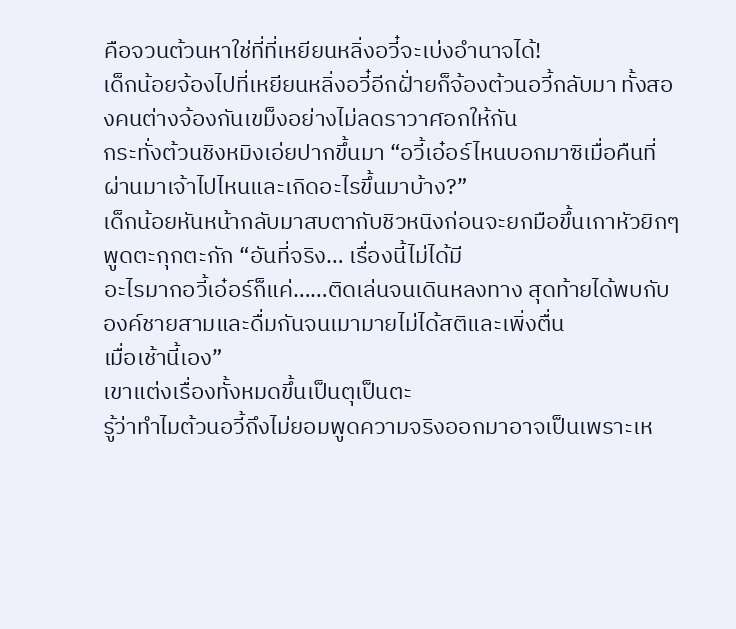คือจวนต้วนหาใช่ที่ที่เหยียนหลิ่งอวี๋จะเบ่งอำนาจได้!
เด็กน้อยจ้องไปที่เหยียนหลิ่งอวี๋อีกฝั่ายก็จ้องต้วนอวี้กลับมา ทั้งสองคนต่างจ้องกันเขม็งอย่างไม่ลดราวาศอกให้กัน
กระทั่งต้วนชิงหมิงเอ่ยปากขึ้นมา “อวี้เอ๋อร์ไหนบอกมาซิเมื่อคืนที่ผ่านมาเจ้าไปไหนและเกิดอะไรขึ้นมาบ้าง?”
เด็กน้อยหันหน้ากลับมาสบตากับชิวหนิงก่อนจะยกมือขึ้นเกาหัวยิกๆพูดตะกุกตะกัก “อันที่จริง… เรื่องนี้ไม่ได้มี
อะไรมากอวี้เอ๋อร์ก็แค่……ติดเล่นจนเดินหลงทาง สุดท้ายได้พบกับองค์ชายสามและดื่มกันจนเมามายไม่ได้สติและเพิ่งตื่น
เมื่อเช้านี้เอง”
เขาแต่งเรื่องทั้งหมดขึ้นเป็นตุเป็นตะ
รู้ว่าทำไมต้วนอวี้ถึงไม่ยอมพูดความจริงออกมาอาจเป็นเพราะเห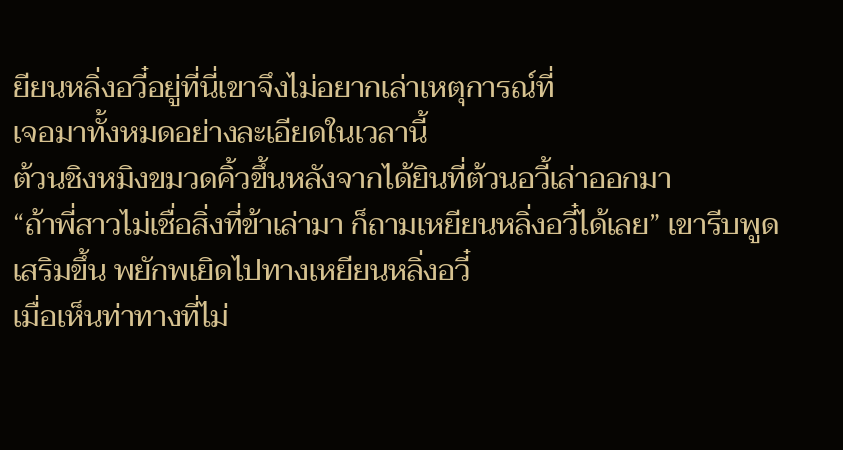ยียนหลิ่งอวี๋อยู่ที่นี่เขาจึงไม่อยากเล่าเหตุการณ์ที่
เจอมาทั้งหมดอย่างละเอียดในเวลานี้
ต้วนชิงหมิงขมวดคิ้วขึ้นหลังจากได้ยินที่ต้วนอวี้เล่าออกมา
“ถ้าพี่สาวไม่เชื่อสิ่งที่ข้าเล่ามา ก็ถามเหยียนหลิ่งอวี๋ได้เลย” เขารีบพูดเสริมขึ้น พยักพเยิดไปทางเหยียนหลิ่งอวี๋
เมื่อเห็นท่าทางที่ไม่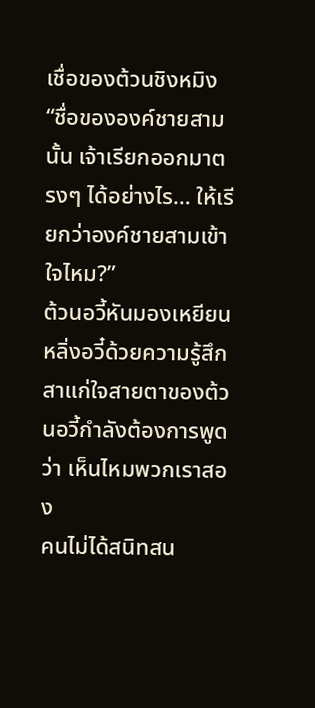เชื่อของต้วนชิงหมิง
“ชื่อขององค์ชายสามนั้น เจ้าเรียกออกมาตรงๆ ได้อย่างไร… ให้เรียกว่าองค์ชายสามเข้าใจไหม?”
ต้วนอวี้หันมองเหยียนหลิ่งอวี๋ด้วยความรู้สึกสาแก่ใจสายตาของต้วนอวี้กำลังต้องการพูดว่า เห็นไหมพวกเราสอง
คนไม่ได้สนิทสน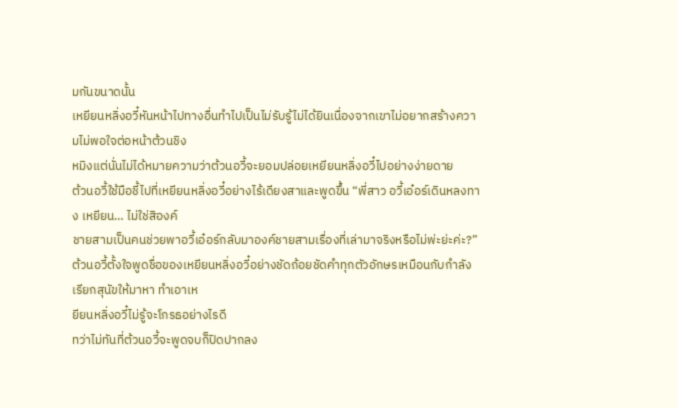มกันขนาดนั้น
เหยียนหลิ่งอวี๋หันหน้าไปทางอื่นทำไปเป็นไม่รับรู้ไม่ได้ยินเนื่องจากเขาไม่อยากสร้างความไม่พอใจต่อหน้าต้วนชิง
หมิงแต่นั่นไม่ได้หมายความว่าต้วนอวี้จะยอมปล่อยเหยียนหลิ่งอวี๋ไปอย่างง่ายดาย
ต้วนอวี้ใช้มือชี้ไปที่เหยียนหลิ่งอวี๋อย่างไร้เดียงสาและพูดขึ้น “พี่สาว อวี้เอ๋อร์เดินหลงทาง เหยียน… ไม่ใช่สิองค์
ชายสามเป็นคนช่วยพาอวี้เอ๋อร์กลับมาองค์ชายสามเรื่องที่เล่ามาจริงหรือไม่พ่ะย่ะค่ะ?”
ต้วนอวี้ตั้งใจพูดชื่อของเหยียนหลิ่งอวี๋อย่างชัดถ้อยชัดคำทุกตัวอักษรเหมือนกับกำลังเรียกสุนัขให้มาหา ทำเอาเห
ยียนหลิ่งอวี๋ไม่รู้จะโกรธอย่างไรดี
ทว่าไม่ทันที่ต้วนอวี้จะพูดจบก็ปิดปากลง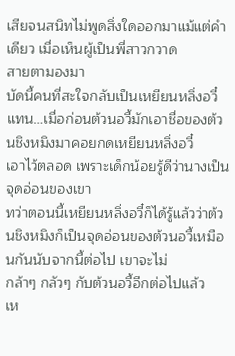เสียจนสนิทไม่พูดสิ่งใดออกมาแม้แต่คำเดียว เมื่อเห็นผู้เป็นพี่สาวกวาด
สายตามองมา
บัดนี้คนที่สะใจกลับเป็นเหยียนหลิ่งอวี๋แทน…เมื่อก่อนต้วนอวี้มักเอาชื่อของต้วนชิงหมิงมาคอยกดเหยียนหลิ่งอวี๋
เอาไว้ตลอด เพราะเด็กน้อยรู้ดีว่านางเป็นจุดอ่อนของเขา
ทว่าตอนนี้เหยียนหลิ่งอวี๋ก็ได้รู้แล้วว่าต้วนชิงหมิงก็เป็นจุดอ่อนของต้วนอวี้เหมือนกันนับจากนี้ต่อไป เขาจะไม่
กล้าๆ กลัวๆ กับต้วนอวี้อีกต่อไปแล้ว
เห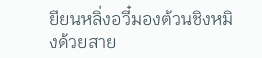ยียนหลิ่งอวี๋มองต้วนชิงหมิงด้วยสาย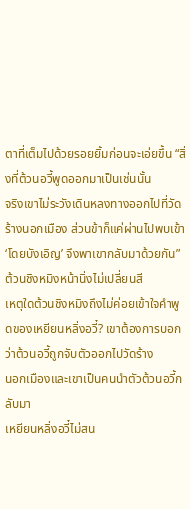ตาที่เต็มไปด้วยรอยยิ้มก่อนจะเอ่ยขึ้น “สิ่งที่ต้วนอวี้พูดออกมาเป็นเช่นนั้น
จริงเขาไม่ระวังเดินหลงทางออกไปที่วัดร้างนอกเมือง ส่วนข้าก็แค่ผ่านไปพบเข้า ‘โดยบังเอิญ’ จึงพาเขากลับมาด้วยกัน”
ต้วนชิงหมิงหน้านิ่งไม่เปลี่ยนสี
เหตุใดต้วนชิงหมิงถึงไม่ค่อยเข้าใจคำพูดของเหยียนหลิ่งอวี๋? เขาต้องการบอกว่าต้วนอวี้ถูกจับตัวออกไปวัดร้าง
นอกเมืองและเขาเป็นคนนำตัวต้วนอวี้กลับมา
เหยียนหลิ่งอวี๋ไม่สน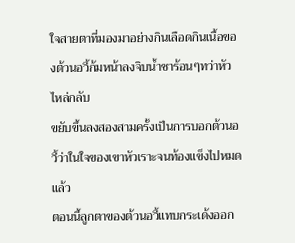ใจสายตาที่มองมาอย่างกินเลือดกินเนื้อของต้วนอวี้ก้มหน้าลงจิบนํ้าชาร้อนๆทว่าหัวไหล่กลับ
ขยับขึ้นลงสองสามครั้งเป็นการบอกต้วนอวี้ว่าในใจของเขาหัวเราะจนท้องแข็งไปหมดแล้ว
ตอนนี้ลูกตาของต้วนอวี้แทบกระเด้งออก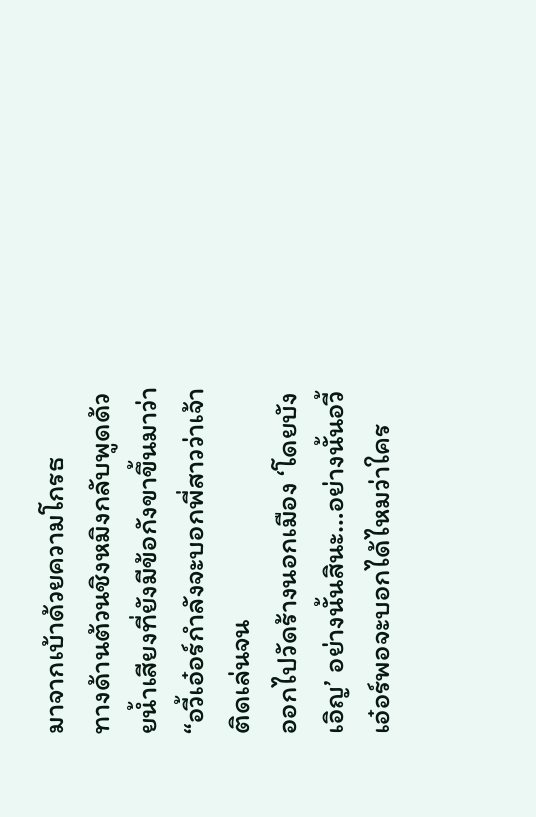มาจากเบ้าด้วยความโกรธ
ทางด้านต้วนชิงหมิงกลับพูดด้วยนํ้าเสียงที่ยังมีข้อกังขาขึ้นมาว่า “อวี้เอ๋อร์กำลังจะบอกพี่สาวว่าเจ้าติดเล่นจน
ออกไปวัดร้างนอกเมือง ‘โดยบังเอิญ’ อย่างนั้นสินะ…อย่างนั้นอวี้เอ๋อร์พอจะบอกได้ไหมว่าใคร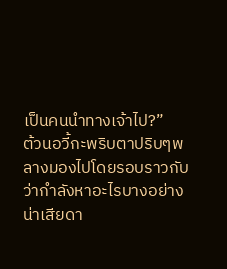เป็นคนนำทางเจ้าไป?”
ต้วนอวี้กะพริบตาปริบๆพลางมองไปโดยรอบราวกับว่ากำลังหาอะไรบางอย่าง
น่าเสียดา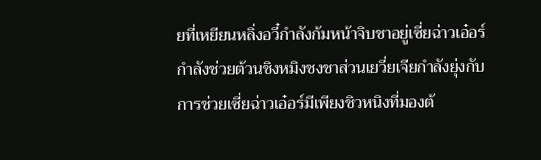ยที่เหยียนหลิ่งอวี๋กำลังก้มหน้าจิบชาอยู่เซี่ยฉ่าวเอ๋อร์กำลังช่วยต้วนชิงหมิงชงชาส่วนเยวี่ยเจียกำลังยุ่งกับ
การช่วยเซี่ยฉ่าวเอ๋อร์มีเพียงชิวหนิงที่มองต้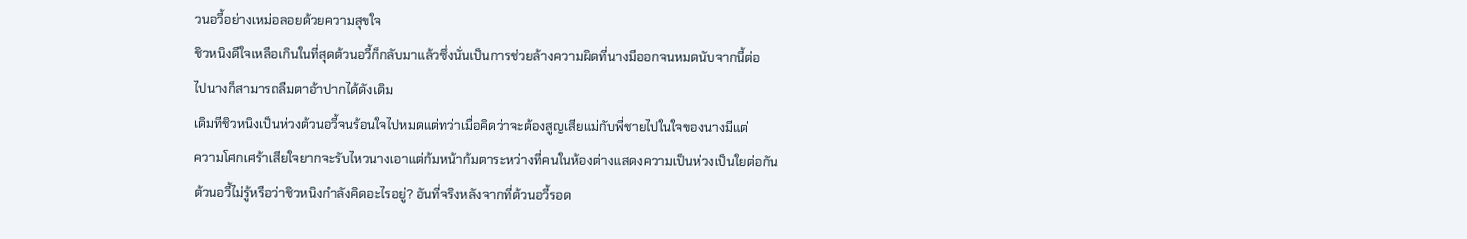วนอวี้อย่างเหม่อลอยด้วยความสุขใจ
ชิวหนิงดีใจเหลือเกินในที่สุดต้วนอวี้ก็กลับมาแล้วซึ่งนั่นเป็นการช่วยล้างความผิดที่นางมีออกจนหมดนับจากนี้ต่อ
ไปนางก็สามารถลืมตาอ้าปากได้ดังเดิม
เดิมทีชิวหนิงเป็นห่วงต้วนอวี้จนร้อนใจไปหมดแต่ทว่าเมื่อคิดว่าจะต้องสูญเสียแม่กับพี่ชายไปในใจของนางมีแต่
ความโศกเศร้าเสียใจยากจะรับไหวนางเอาแต่ก้มหน้าก้มตาระหว่างที่คนในห้องต่างแสดงความเป็นห่วงเป็นใยต่อกัน
ต้วนอวี้ไม่รู้หรือว่าชิวหนิงกำลังคิดอะไรอยู่? อันที่จริงหลังจากที่ต้วนอวี้รอด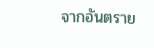จากอันตราย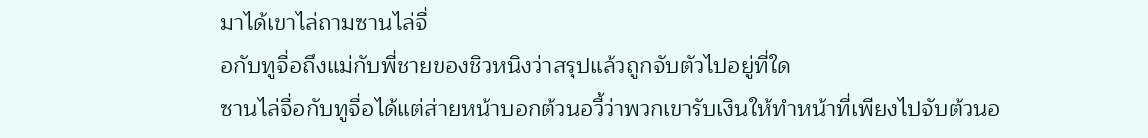มาได้เขาไล่ถามซานไล่จื่
อกับทูจื่อถึงแม่กับพี่ชายของชิวหนิงว่าสรุปแล้วถูกจับตัวไปอยู่ที่ใด
ซานไล่จื่อกับทูจื่อได้แต่ส่ายหน้าบอกต้วนอวี้ว่าพวกเขารับเงินให้ทำหน้าที่เพียงไปจับต้วนอ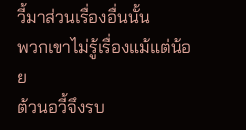วี้มาส่วนเรื่องอื่นนั้น
พวกเขาไม่รู้เรื่องแม้แต่น้อย
ต้วนอวี้จึงรบ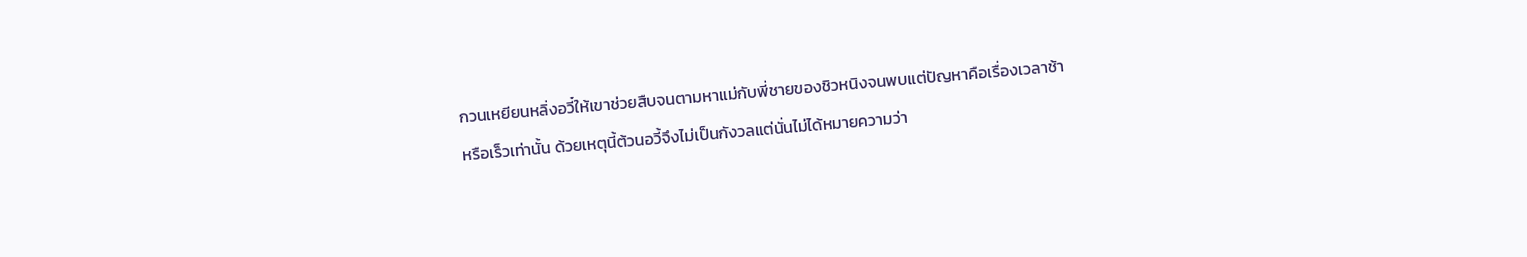กวนเหยียนหลิ่งอวี๋ให้เขาช่วยสืบจนตามหาแม่กับพี่ชายของชิวหนิงจนพบแต่ปัญหาคือเรื่องเวลาช้า
หรือเร็วเท่านั้น ด้วยเหตุนี้ต้วนอวี้จึงไม่เป็นกังวลแต่นั่นไม่ได้หมายความว่า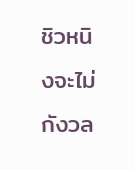ชิวหนิงจะไม่กังวล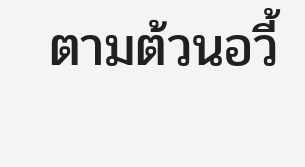ตามต้วนอวี้